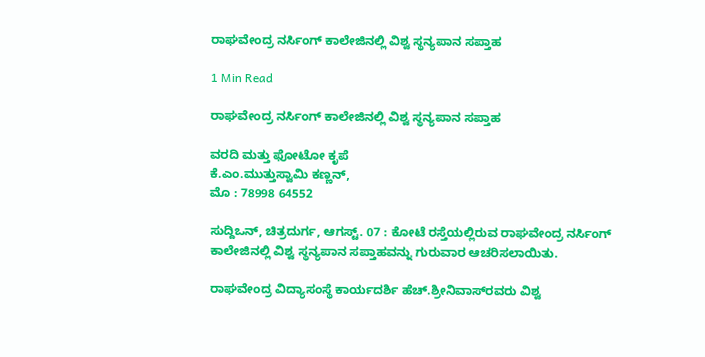ರಾಘವೇಂದ್ರ ನರ್ಸಿಂಗ್ ಕಾಲೇಜಿನಲ್ಲಿ ವಿಶ್ವ ಸ್ಥನ್ಯಪಾನ ಸಪ್ತಾಹ

1 Min Read

ರಾಘವೇಂದ್ರ ನರ್ಸಿಂಗ್ ಕಾಲೇಜಿನಲ್ಲಿ ವಿಶ್ವ ಸ್ಥನ್ಯಪಾನ ಸಪ್ತಾಹ

ವರದಿ ಮತ್ತು ಫೋಟೋ ಕೃಪೆ
ಕೆ.ಎಂ.ಮುತ್ತುಸ್ವಾಮಿ ಕಣ್ಣನ್,
ಮೊ : 78998 64552

ಸುದ್ದಿಒನ್, ಚಿತ್ರದುರ್ಗ, ಆಗಸ್ಟ್. 07 : ಕೋಟೆ ರಸ್ತೆಯಲ್ಲಿರುವ ರಾಘವೇಂದ್ರ ನರ್ಸಿಂಗ್ ಕಾಲೇಜಿನಲ್ಲಿ ವಿಶ್ವ ಸ್ಥನ್ಯಪಾನ ಸಪ್ತಾಹವನ್ನು ಗುರುವಾರ ಆಚರಿಸಲಾಯಿತು.

ರಾಘವೇಂದ್ರ ವಿದ್ಯಾಸಂಸ್ಥೆ ಕಾರ್ಯದರ್ಶಿ ಹೆಚ್.ಶ್ರೀನಿವಾಸ್‍ರವರು ವಿಶ್ವ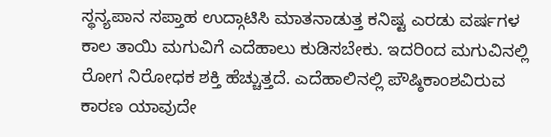ಸ್ಥನ್ಯಪಾನ ಸಪ್ತಾಹ ಉದ್ಗಾಟಿಸಿ ಮಾತನಾಡುತ್ತ ಕನಿಷ್ಟ ಎರಡು ವರ್ಷಗಳ ಕಾಲ ತಾಯಿ ಮಗುವಿಗೆ ಎದೆಹಾಲು ಕುಡಿಸಬೇಕು. ಇದರಿಂದ ಮಗುವಿನಲ್ಲಿ ರೋಗ ನಿರೋಧಕ ಶಕ್ತಿ ಹೆಚ್ಚುತ್ತದೆ. ಎದೆಹಾಲಿನಲ್ಲಿ ಪೌಷ್ಠಿಕಾಂಶವಿರುವ ಕಾರಣ ಯಾವುದೇ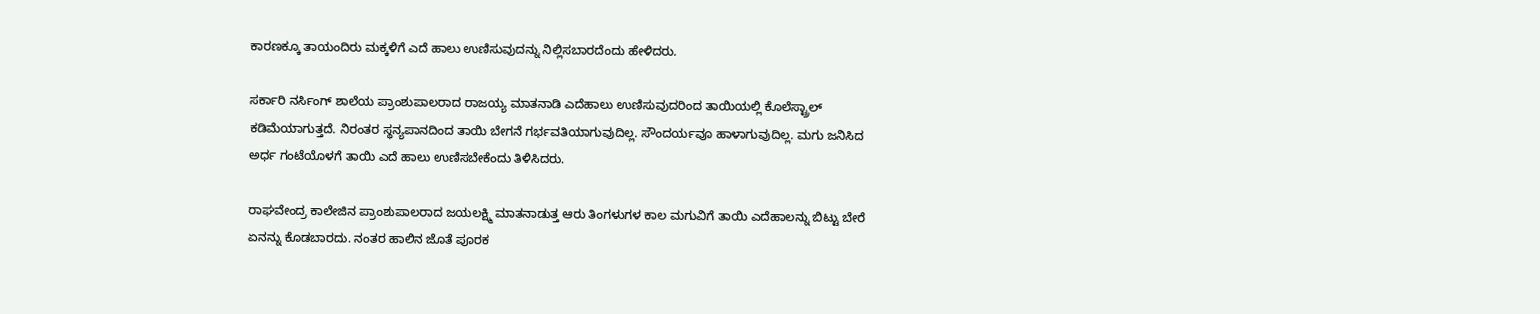ಕಾರಣಕ್ಕೂ ತಾಯಂದಿರು ಮಕ್ಕಳಿಗೆ ಎದೆ ಹಾಲು ಉಣಿಸುವುದನ್ನು ನಿಲ್ಲಿಸಬಾರದೆಂದು ಹೇಳಿದರು.

ಸರ್ಕಾರಿ ನರ್ಸಿಂಗ್ ಶಾಲೆಯ ಪ್ರಾಂಶುಪಾಲರಾದ ರಾಜಯ್ಯ ಮಾತನಾಡಿ ಎದೆಹಾಲು ಉಣಿಸುವುದರಿಂದ ತಾಯಿಯಲ್ಲಿ ಕೊಲೆಸ್ಟ್ರಾಲ್ ಕಡಿಮೆಯಾಗುತ್ತದೆ. ನಿರಂತರ ಸ್ಥನ್ಯಪಾನದಿಂದ ತಾಯಿ ಬೇಗನೆ ಗರ್ಭವತಿಯಾಗುವುದಿಲ್ಲ. ಸೌಂದರ್ಯವೂ ಹಾಳಾಗುವುದಿಲ್ಲ. ಮಗು ಜನಿಸಿದ ಅರ್ಧ ಗಂಟೆಯೊಳಗೆ ತಾಯಿ ಎದೆ ಹಾಲು ಉಣಿಸಬೇಕೆಂದು ತಿಳಿಸಿದರು.

ರಾಘವೇಂದ್ರ ಕಾಲೇಜಿನ ಪ್ರಾಂಶುಪಾಲರಾದ ಜಯಲಕ್ಷ್ಮಿ ಮಾತನಾಡುತ್ತ ಆರು ತಿಂಗಳುಗಳ ಕಾಲ ಮಗುವಿಗೆ ತಾಯಿ ಎದೆಹಾಲನ್ನು ಬಿಟ್ಟು ಬೇರೆ ಏನನ್ನು ಕೊಡಬಾರದು. ನಂತರ ಹಾಲಿನ ಜೊತೆ ಪೂರಕ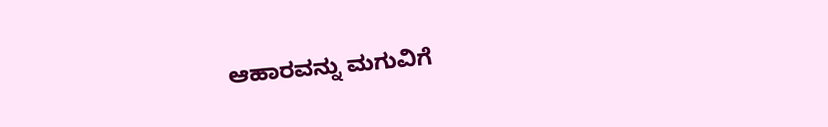ಆಹಾರವನ್ನು ಮಗುವಿಗೆ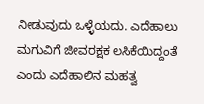ನೀಡುವುದು ಒಳ್ಳೆಯದು. ಎದೆಹಾಲು ಮಗುವಿಗೆ ಜೀವರಕ್ಷಕ ಲಸಿಕೆಯಿದ್ದಂತೆ ಎಂದು ಎದೆಹಾಲಿನ ಮಹತ್ವ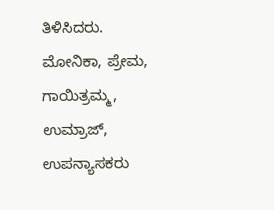ತಿಳಿಸಿದರು.
ಮೋನಿಕಾ, ಪ್ರೇಮ, ಗಾಯಿತ್ರಮ್ಮ, ಉಮ್ರಾಜ್, ಉಪನ್ಯಾಸಕರು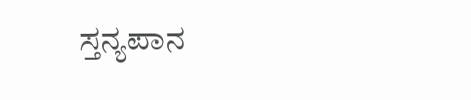ಸ್ತನ್ಯಪಾನ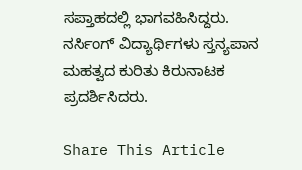ಸಪ್ತಾಹದಲ್ಲಿ ಭಾಗವಹಿಸಿದ್ದರು.
ನರ್ಸಿಂಗ್ ವಿದ್ಯಾರ್ಥಿಗಳು ಸ್ತನ್ಯಪಾನ ಮಹತ್ವದ ಕುರಿತು ಕಿರುನಾಟಕ ಪ್ರದರ್ಶಿಸಿದರು.

Share This Article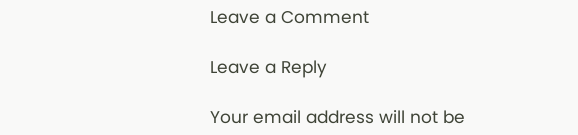Leave a Comment

Leave a Reply

Your email address will not be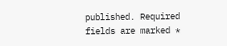published. Required fields are marked *